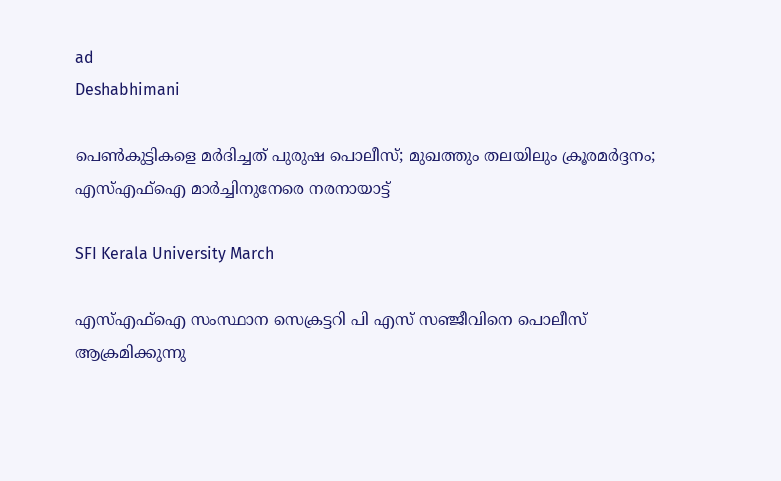ad
Deshabhimani

പെൺകുട്ടികളെ മർദിച്ചത് പുരുഷ പൊലീസ്; മുഖത്തും തലയിലും ക്രൂരമർദ്ദനം; എസ്എഫ്ഐ മാർച്ചിനുനേരെ നരനായാട്ട്

SFI Kerala University March

എസ്എഫ്ഐ സംസ്ഥാന സെക്രട്ടറി പി എസ് സഞ്ജീവിനെ പൊലീസ് ആക്രമിക്കുന്നു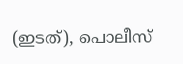(ഇടത്), പൊലീസ്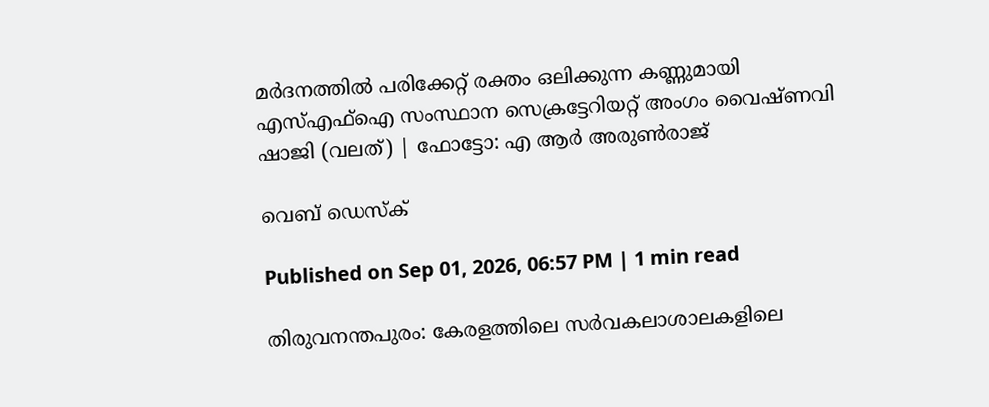മർദനത്തിൽ പരിക്കേറ്റ് രക്തം ഒലിക്കുന്ന കണ്ണുമായി എസ്എഫ്ഐ സംസ്ഥാന സെക്രട്ടേറിയറ്റ് അംഗം വൈഷ്ണവി ഷാജി (വലത്) | ഫോട്ടോ: എ ആർ അരുൺരാജ്

വെബ് ഡെസ്ക്

Published on Sep 01, 2026, 06:57 PM | 1 min read

തിരുവനന്തപുരം: കേരളത്തിലെ സർവകലാശാലകളിലെ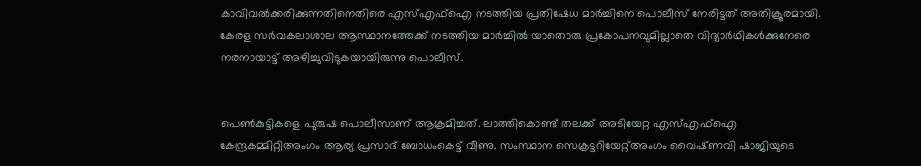കാവിവൽക്കരിക്കുന്നതിനെതിരെ എസ്എഫ്ഐ നടത്തിയ പ്രതിഷേധ മാർച്ചിനെ പൊലീസ് നേരിട്ടത് അതിക്രൂരമായി. കേരള സർവകലാശാല ആസ്ഥാനത്തേക്ക് നടത്തിയ മാർച്ചിൽ യാതൊരു പ്രകോപനവുമില്ലാതെ വിദ്യാർഥികൾക്കുനേരെ നരനായാട്ട് അഴിച്ചുവിടുകയായിരുന്നു പൊലീസ്.


പെൺകുട്ടികളെ പുരുഷ പൊലീസാണ് ആക്രമിച്ചത്. ലാത്തികൊണ്ട്‌ തലക്ക്‌ അടിയേറ്റ എസ്‌എഫ്‌ഐ കേന്ദ്രകമ്മിറ്റിഅംഗം ആര്യ പ്രസാദ്‌ ബോധംകെട്ട്‌ വീണു. സംസ്ഥാന സെക്രട്ടറിയേറ്റ്‌അംഗം വൈഷ്‌ണവി ഷാജിയുടെ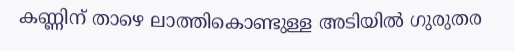കണ്ണിന്‌ താഴെ ലാത്തികൊണ്ടുള്ള അടിയിൽ ഗുരുതര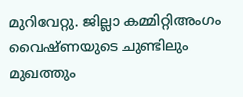മുറിവേറ്റു. ജില്ലാ കമ്മിറ്റിഅംഗം വൈഷ്‌ണയുടെ ചുണ്ടിലും മുഖത്തും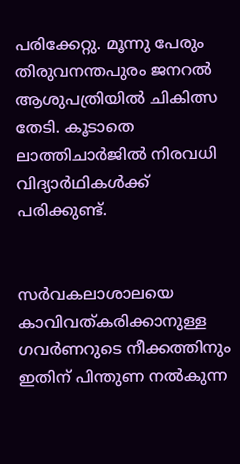പരിക്കേറ്റു. മൂന്നു പേരും തിരുവനന്തപുരം ജനറൽ ആശുപത്രിയിൽ ചികിത്സ തേടി. കൂടാതെ ലാത്തിചാർജിൽ നിരവധി വിദ്യാർഥികൾക്ക്‌ പരിക്കുണ്ട്‌.


സർവകലാശാലയെ കാവിവത്കരിക്കാനുള്ള ഗവർണറുടെ നീക്കത്തിനും ഇതിന് പിന്തുണ നൽകുന്ന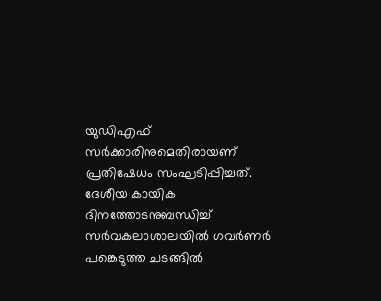യുഡിഎഫ് സർക്കാരിനുമെതിരായണ് പ്രതിഷേധം സംഘടിപ്പിച്ചത്. ദേശീയ കായിക ദിനത്തോടനുബന്ധിച്ച് സർവകലാശാലയിൽ ഗവർണർ പങ്കെടുത്ത ചടങ്ങിൽ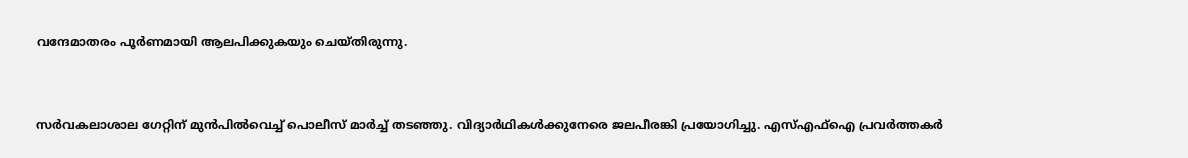വന്ദേമാതരം പൂർണമായി ആലപിക്കുകയും ചെയ്തിരുന്നു.


സർവകലാശാല ഗേറ്റിന് മുൻപിൽവെച്ച് പൊലീസ് മാർച്ച് തടഞ്ഞു. വിദ്യാർഥികൾക്കുനേരെ ജലപീരങ്കി പ്രയോഗിച്ചു. എസ്എഫ്ഐ പ്രവർത്തകർ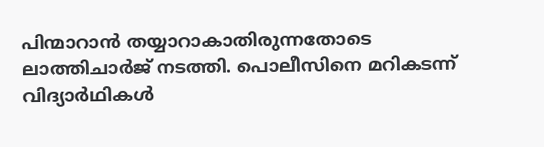പിന്മാറാൻ തയ്യാറാകാതിരുന്നതോടെ ലാത്തിചാർജ് നടത്തി. പൊലീസിനെ മറികടന്ന് വിദ്യാർഥികൾ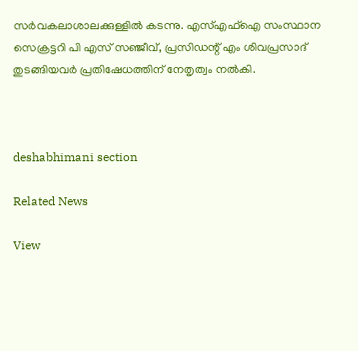സർവകലാശാലക്കുള്ളിൽ കടന്നു. എസ്എഫ്ഐ സംസ്ഥാന സെക്രട്ടറി പി എസ് സഞ്ജീവ്, പ്രസിഡന്റ് എം ശിവപ്രസാദ് തുടങ്ങിയവർ പ്രതിഷേധത്തിന് നേതൃത്വം നൽകി.



deshabhimani section

Related News

View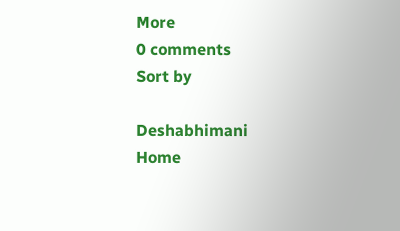More
0 comments
Sort by

Deshabhimani
Home